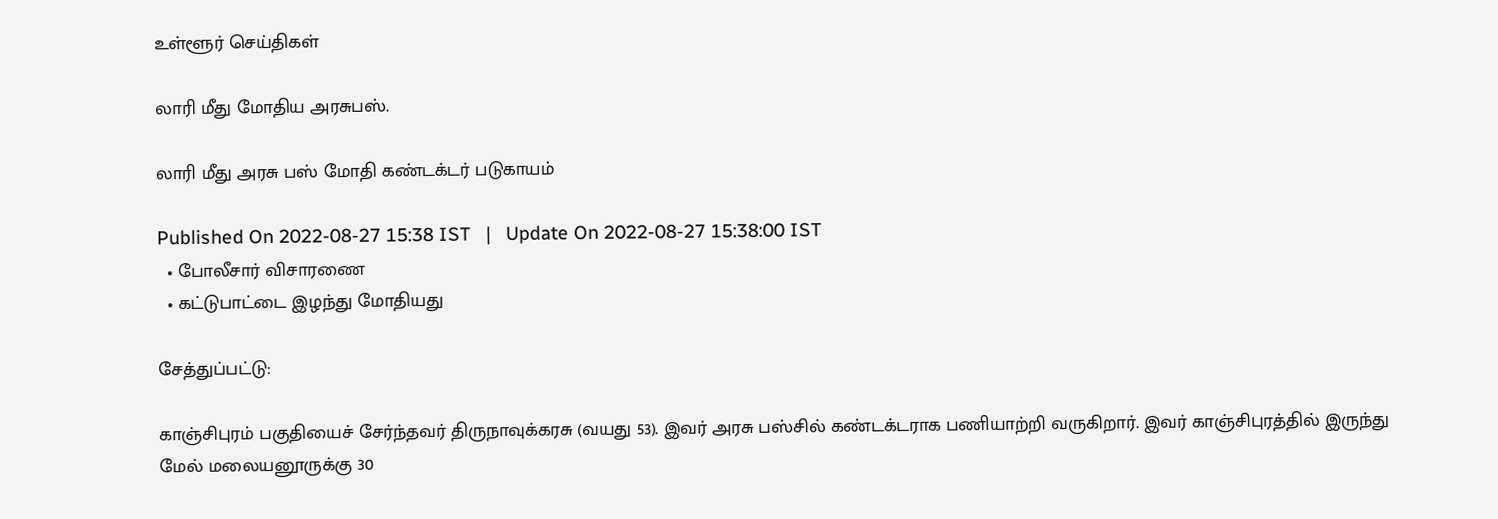உள்ளூர் செய்திகள்

லாரி மீது மோதிய அரசுபஸ்.

லாரி மீது அரசு பஸ் மோதி கண்டக்டர் படுகாயம்

Published On 2022-08-27 15:38 IST   |   Update On 2022-08-27 15:38:00 IST
  • போலீசார் விசாரணை
  • கட்டுபாட்டை இழந்து மோதியது

சேத்துப்பட்டு:

காஞ்சிபுரம் பகுதியைச் சேர்ந்தவர் திருநாவுக்கரசு (வயது 53). இவர் அரசு பஸ்சில் கண்டக்டராக பணியாற்றி வருகிறார். இவர் காஞ்சிபுரத்தில் இருந்து மேல் மலையனூருக்கு 30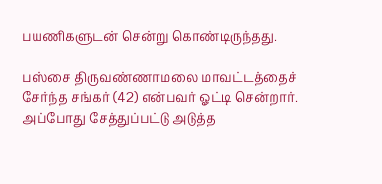பயணிகளுடன் சென்று கொண்டிருந்தது.

பஸ்சை திருவண்ணாமலை மாவட்டத்தைச் சேர்ந்த சங்கர் (42) என்பவர் ஓட்டி சென்றார். அப்போது சேத்துப்பட்டு அடுத்த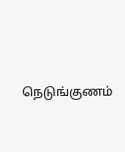நெடுங்குணம்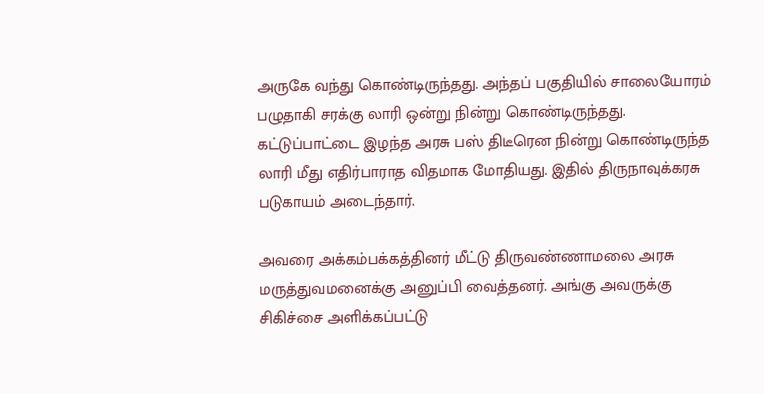அருகே வந்து கொண்டிருந்தது. அந்தப் பகுதியில் சாலையோரம் பழுதாகி சரக்கு லாரி ஒன்று நின்று கொண்டிருந்தது. கட்டுப்பாட்டை இழந்த அரசு பஸ் திடீரென நின்று கொண்டிருந்த லாரி மீது எதிர்பாராத விதமாக மோதியது. இதில் திருநாவுக்கரசு படுகாயம் அடைந்தார்.

அவரை அக்கம்பக்கத்தினர் மீட்டு திருவண்ணாமலை அரசு மருத்துவமனைக்கு அனுப்பி வைத்தனர். அங்கு அவருக்கு சிகிச்சை அளிக்கப்பட்டு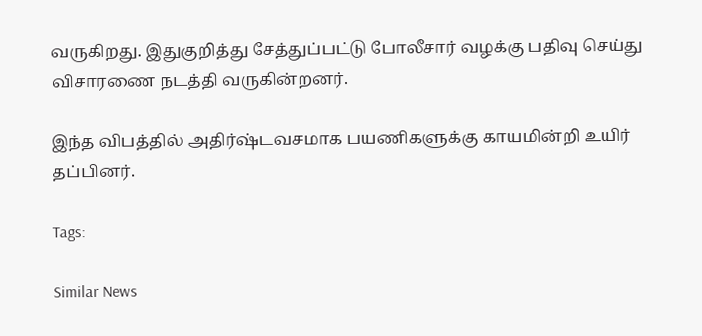வருகிறது. இதுகுறித்து சேத்துப்பட்டு போலீசார் வழக்கு பதிவு செய்து விசாரணை நடத்தி வருகின்றனர்.

இந்த விபத்தில் அதிர்ஷ்டவசமாக பயணிகளுக்கு காயமின்றி உயிர் தப்பினர்.

Tags:

Similar News